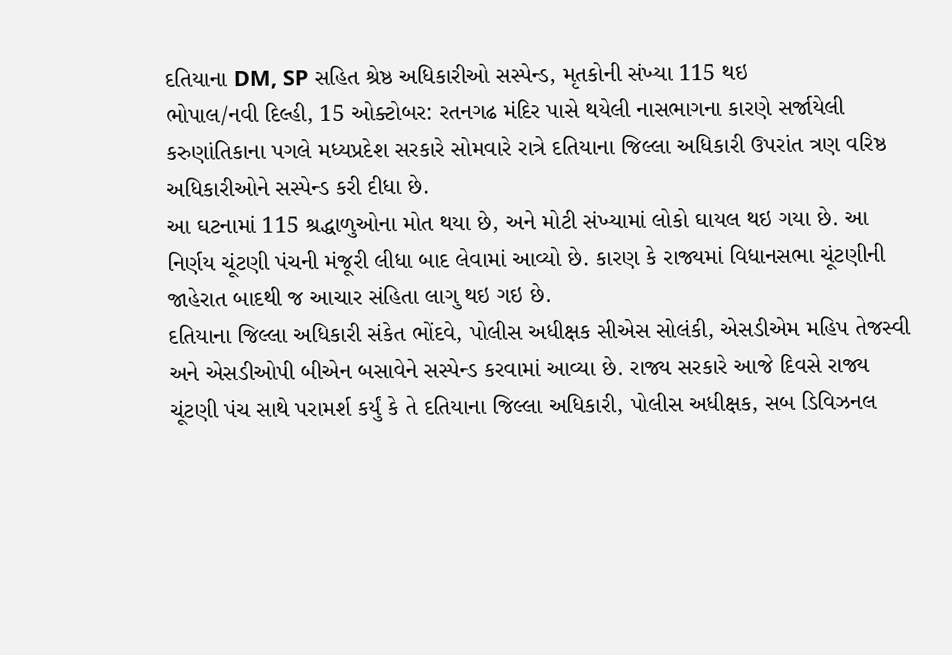દતિયાના DM, SP સહિત શ્રેષ્ઠ અધિકારીઓ સસ્પેન્ડ, મૃતકોની સંખ્યા 115 થઇ
ભોપાલ/નવી દિલ્હી, 15 ઓક્ટોબર: રતનગઢ મંદિર પાસે થયેલી નાસભાગના કારણે સર્જાયેલી કરુણાંતિકાના પગલે મધ્યપ્રદેશ સરકારે સોમવારે રાત્રે દતિયાના જિલ્લા અધિકારી ઉપરાંત ત્રણ વરિષ્ઠ અધિકારીઓને સસ્પેન્ડ કરી દીધા છે.
આ ઘટનામાં 115 શ્રદ્ધાળુઓના મોત થયા છે, અને મોટી સંખ્યામાં લોકો ઘાયલ થઇ ગયા છે. આ નિર્ણય ચૂંટણી પંચની મંજૂરી લીધા બાદ લેવામાં આવ્યો છે. કારણ કે રાજ્યમાં વિધાનસભા ચૂંટણીની જાહેરાત બાદથી જ આચાર સંહિતા લાગુ થઇ ગઇ છે.
દતિયાના જિલ્લા અધિકારી સંકેત ભોંદવે, પોલીસ અધીક્ષક સીએસ સોલંકી, એસડીએમ મહિપ તેજસ્વી અને એસડીઓપી બીએન બસાવેને સસ્પેન્ડ કરવામાં આવ્યા છે. રાજ્ય સરકારે આજે દિવસે રાજ્ય ચૂંટણી પંચ સાથે પરામર્શ કર્યું કે તે દતિયાના જિલ્લા અધિકારી, પોલીસ અધીક્ષક, સબ ડિવિઝનલ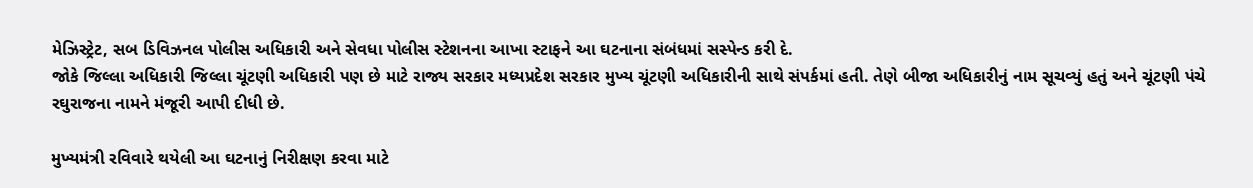મેઝિસ્ટ્રેટ, સબ ડિવિઝનલ પોલીસ અધિકારી અને સેવધા પોલીસ સ્ટેશનના આખા સ્ટાફને આ ઘટનાના સંબંધમાં સસ્પેન્ડ કરી દે.
જોકે જિલ્લા અધિકારી જિલ્લા ચૂંટણી અધિકારી પણ છે માટે રાજ્ય સરકાર મધ્યપ્રદેશ સરકાર મુખ્ય ચૂંટણી અધિકારીની સાથે સંપર્કમાં હતી. તેણે બીજા અધિકારીનું નામ સૂચવ્યું હતું અને ચૂંટણી પંચે રઘુરાજના નામને મંજૂરી આપી દીધી છે.

મુખ્યમંત્રી રવિવારે થયેલી આ ઘટનાનું નિરીક્ષણ કરવા માટે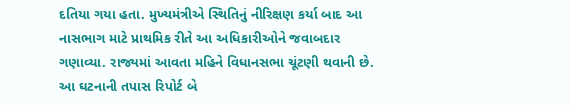દતિયા ગયા હતા. મુખ્યમંત્રીએ સ્થિતિનું નીરિક્ષણ કર્યા બાદ આ નાસભાગ માટે પ્રાથમિક રીતે આ અધિકારીઓને જવાબદાર ગણાવ્યા. રાજ્યમાં આવતા મહિને વિધાનસભા ચૂંટણી થવાની છે.
આ ઘટનાની તપાસ રિપોર્ટ બે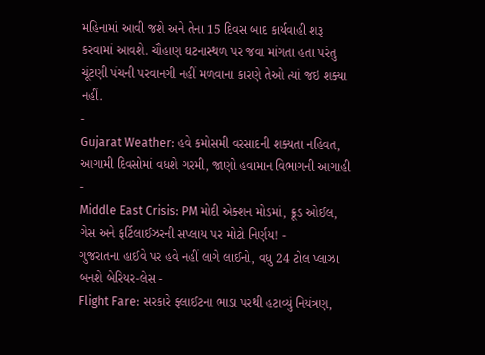મહિનામાં આવી જશે અને તેના 15 દિવસ બાદ કાર્યવાહી શરૂ કરવામાં આવશે. ચૌહાણ ઘટનાસ્થળ પર જવા માંગતા હતા પરંતુ ચૂંટણી પંચની પરવાનગી નહીં મળવાના કારણે તેઓ ત્યાં જઇ શક્યા નહીં.
-
Gujarat Weather: હવે કમોસમી વરસાદની શક્યતા નહિવત, આગામી દિવસોમાં વધશે ગરમી, જાણો હવામાન વિભાગની આગાહી -
Middle East Crisis: PM મોદી એક્શન મોડમાં, ક્રૂડ ઓઈલ, ગેસ અને ફર્ટિલાઈઝરની સપ્લાય પર મોટો નિર્ણય! -
ગુજરાતના હાઈવે પર હવે નહીં લાગે લાઈનો, વધુ 24 ટોલ પ્લાઝા બનશે બેરિયર-લેસ -
Flight Fare: સરકારે ફ્લાઈટના ભાડા પરથી હટાવ્યું નિયંત્રણ,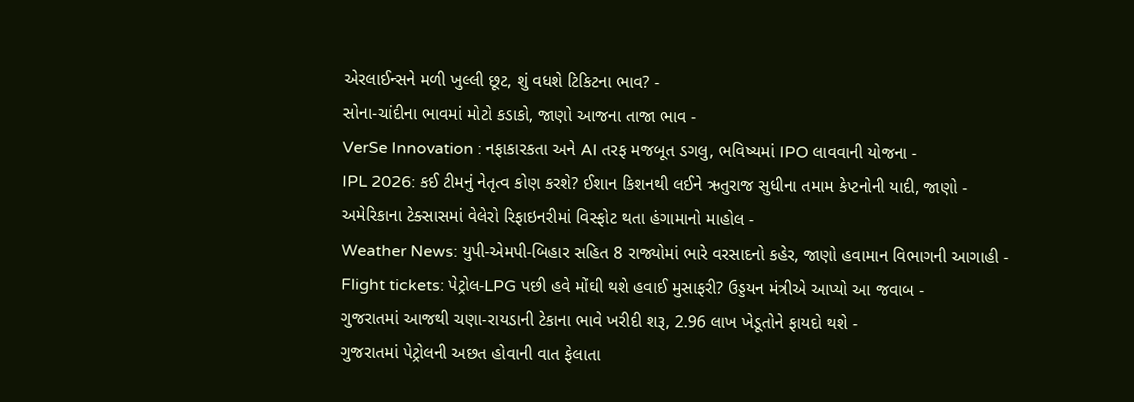એરલાઈન્સને મળી ખુલ્લી છૂટ, શું વધશે ટિકિટના ભાવ? -
સોના-ચાંદીના ભાવમાં મોટો કડાકો, જાણો આજના તાજા ભાવ -
VerSe Innovation : નફાકારકતા અને AI તરફ મજબૂત ડગલુ, ભવિષ્યમાં IPO લાવવાની યોજના -
IPL 2026: કઈ ટીમનું નેતૃત્વ કોણ કરશે? ઈશાન કિશનથી લઈને ઋતુરાજ સુધીના તમામ કેપ્ટનોની યાદી, જાણો -
અમેરિકાના ટેક્સાસમાં વેલેરો રિફાઇનરીમાં વિસ્ફોટ થતા હંગામાનો માહોલ -
Weather News: યુપી-એમપી-બિહાર સહિત 8 રાજ્યોમાં ભારે વરસાદનો કહેર, જાણો હવામાન વિભાગની આગાહી -
Flight tickets: પેટ્રોલ-LPG પછી હવે મોંઘી થશે હવાઈ મુસાફરી? ઉડ્ડયન મંત્રીએ આપ્યો આ જવાબ -
ગુજરાતમાં આજથી ચણા-રાયડાની ટેકાના ભાવે ખરીદી શરૂ, 2.96 લાખ ખેડૂતોને ફાયદો થશે -
ગુજરાતમાં પેટ્રોલની અછત હોવાની વાત ફેલાતા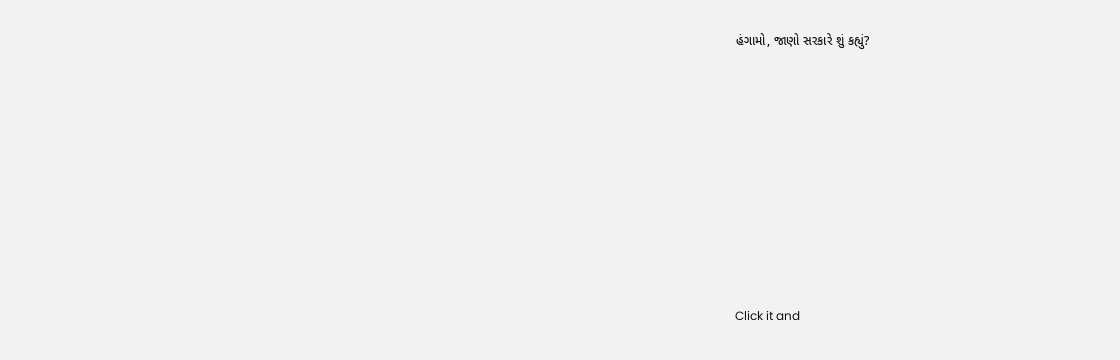હંગામો, જાણો સરકારે શું કહ્યું?










Click it and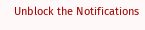Unblock the Notifications